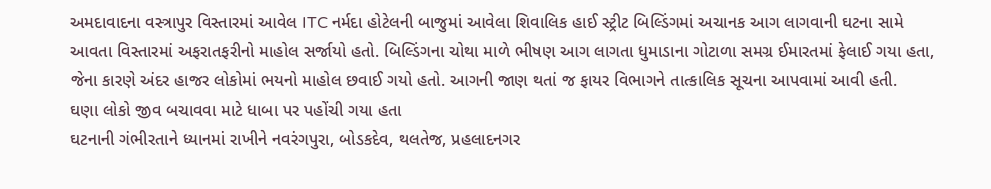અમદાવાદના વસ્ત્રાપુર વિસ્તારમાં આવેલ ITC નર્મદા હોટેલની બાજુમાં આવેલા શિવાલિક હાઈ સ્ટ્રીટ બિલ્ડિંગમાં અચાનક આગ લાગવાની ઘટના સામે આવતા વિસ્તારમાં અફરાતફરીનો માહોલ સર્જાયો હતો. બિલ્ડિંગના ચોથા માળે ભીષણ આગ લાગતા ધુમાડાના ગોટાળા સમગ્ર ઈમારતમાં ફેલાઈ ગયા હતા, જેના કારણે અંદર હાજર લોકોમાં ભયનો માહોલ છવાઈ ગયો હતો. આગની જાણ થતાં જ ફાયર વિભાગને તાત્કાલિક સૂચના આપવામાં આવી હતી.
ઘણા લોકો જીવ બચાવવા માટે ધાબા પર પહોંચી ગયા હતા
ઘટનાની ગંભીરતાને ધ્યાનમાં રાખીને નવરંગપુરા, બોડકદેવ, થલતેજ, પ્રહલાદનગર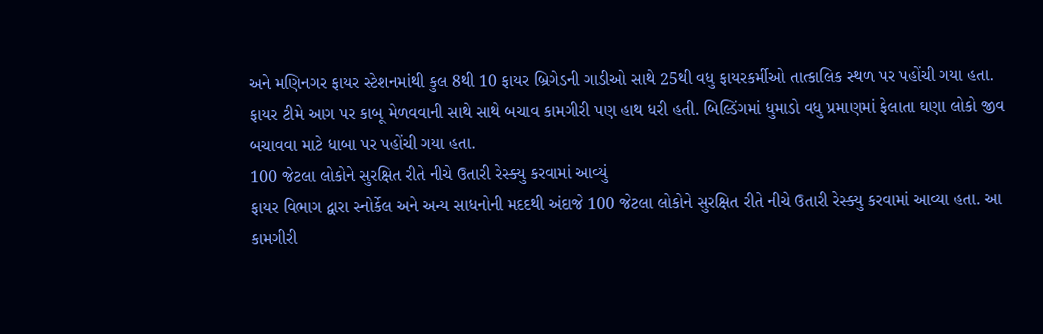અને મણિનગર ફાયર સ્ટેશનમાંથી કુલ 8થી 10 ફાયર બ્રિગેડની ગાડીઓ સાથે 25થી વધુ ફાયરકર્મીઓ તાત્કાલિક સ્થળ પર પહોંચી ગયા હતા. ફાયર ટીમે આગ પર કાબૂ મેળવવાની સાથે સાથે બચાવ કામગીરી પણ હાથ ધરી હતી. બિલ્ડિંગમાં ધુમાડો વધુ પ્રમાણમાં ફેલાતા ઘણા લોકો જીવ બચાવવા માટે ધાબા પર પહોંચી ગયા હતા.
100 જેટલા લોકોને સુરક્ષિત રીતે નીચે ઉતારી રેસ્ક્યુ કરવામાં આવ્યું
ફાયર વિભાગ દ્વારા સ્નોર્કેલ અને અન્ય સાધનોની મદદથી અંદાજે 100 જેટલા લોકોને સુરક્ષિત રીતે નીચે ઉતારી રેસ્ક્યુ કરવામાં આવ્યા હતા. આ કામગીરી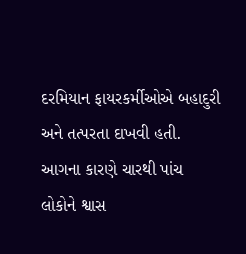દરમિયાન ફાયરકર્મીઓએ બહાદુરી અને તત્પરતા દાખવી હતી. આગના કારણે ચારથી પાંચ લોકોને શ્વાસ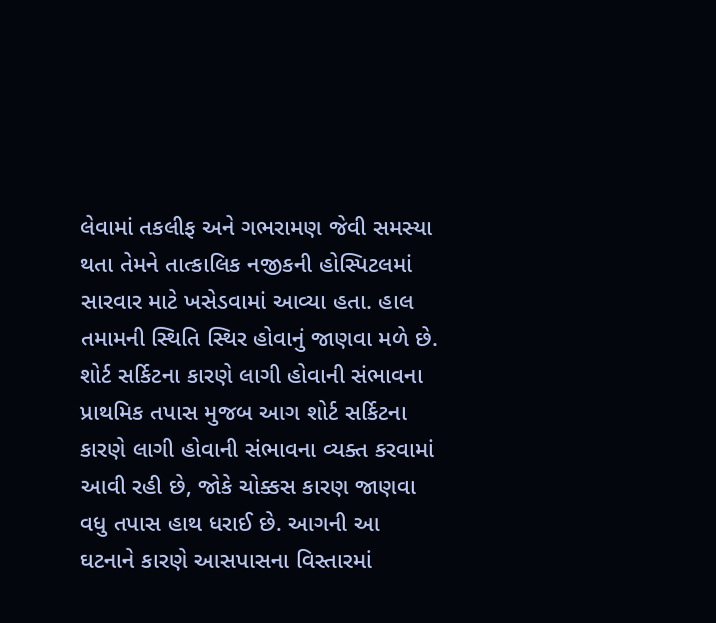લેવામાં તકલીફ અને ગભરામણ જેવી સમસ્યા થતા તેમને તાત્કાલિક નજીકની હોસ્પિટલમાં સારવાર માટે ખસેડવામાં આવ્યા હતા. હાલ તમામની સ્થિતિ સ્થિર હોવાનું જાણવા મળે છે.
શોર્ટ સર્કિટના કારણે લાગી હોવાની સંભાવના
પ્રાથમિક તપાસ મુજબ આગ શોર્ટ સર્કિટના કારણે લાગી હોવાની સંભાવના વ્યક્ત કરવામાં આવી રહી છે, જોકે ચોક્કસ કારણ જાણવા વધુ તપાસ હાથ ધરાઈ છે. આગની આ ઘટનાને કારણે આસપાસના વિસ્તારમાં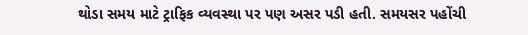થોડા સમય માટે ટ્રાફિક વ્યવસ્થા પર પણ અસર પડી હતી. સમયસર પહોંચી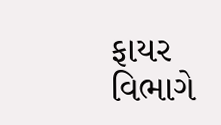ફાયર વિભાગે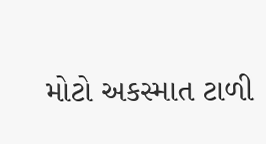મોટો અકસ્માત ટાળી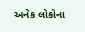અનેક લોકોના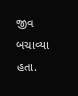જીવ બચાવ્યા હતા.